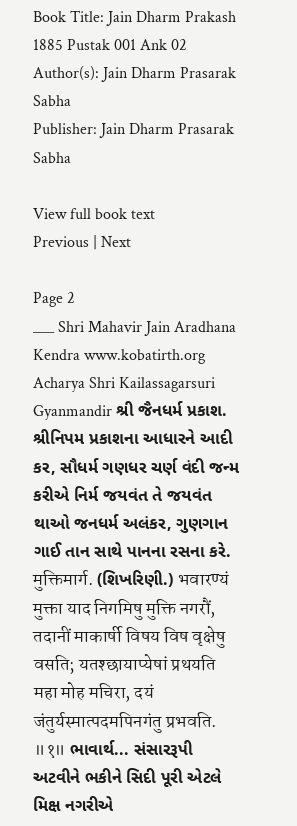Book Title: Jain Dharm Prakash 1885 Pustak 001 Ank 02
Author(s): Jain Dharm Prasarak Sabha
Publisher: Jain Dharm Prasarak Sabha

View full book text
Previous | Next

Page 2
___ Shri Mahavir Jain Aradhana Kendra www.kobatirth.org Acharya Shri Kailassagarsuri Gyanmandir શ્રી જૈનધર્મ પ્રકાશ. શ્રીનિપમ પ્રકાશના આધારને આદી કર, સૌધર્મ ગણધર ચર્ણ વંદી જન્મ કરીએ નિર્મ જયવંત તે જયવંત થાઓ જનધર્મ અલંકર, ગુણગાન ગાઈ તાન સાથે પાનના રસના કરે. मुक्तिमार्ग. (શિખરિણી.) भवारण्यं मुक्ता याद निगमिषु मुक्ति नगरौं, तदानीं माकार्षी विषय विष वृक्षेषु वसति; यतश्छायाप्येषां प्रथयति महा मोह मचिरा, दयं जंतुर्यस्मात्पदमपिनगंतु प्रभवति. ॥१॥ ભાવાર્થ... સંસારરૂપી અટવીને ભકીને સિદી પૂરી એટલે મિક્ષ નગરીએ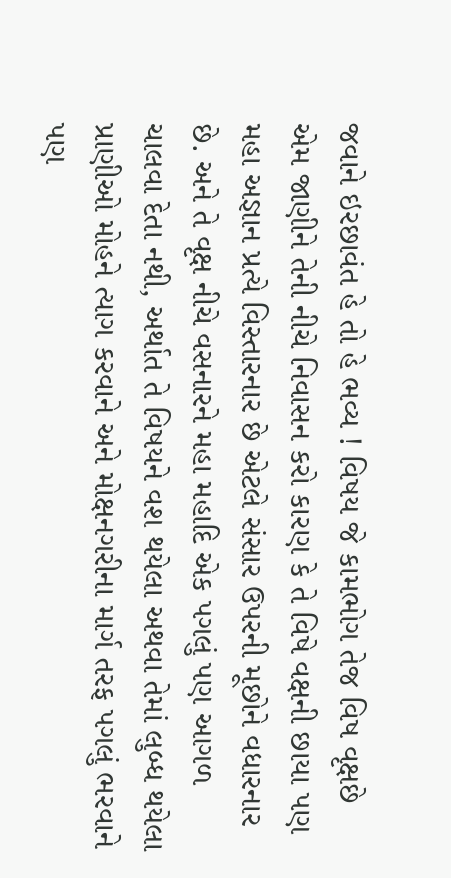જવાને ઇરછાવંત હે તો હે ભવ્ય ! વિષય જે કામભોગ તેજ વિષ વૃક્ષછે એમ જાણીને તેની નીચે નિવાસન કરો કારણ કે તે વિષે વક્ષની છાયા પણ મહા અજ્ઞાન પ્રત્યે વિસ્તારનાર છે એટલે સંસાર ઉપરની મૂછોને વધારનાર છે. અને તે વૃક્ષ નીચે વસનારને મહા મહાદિ એક પગલું પણ આગળ ચાલવા દેતા નથી, અર્થાત તે વિષયને વશ થયેલા અથવા તેમાં લુબ્ધ થયેલા પ્રાણીઓ મોહને ત્યાગ કરવાને અને મોક્ષનગરીના માર્ગ તરફ પગલું ભરવાને પણ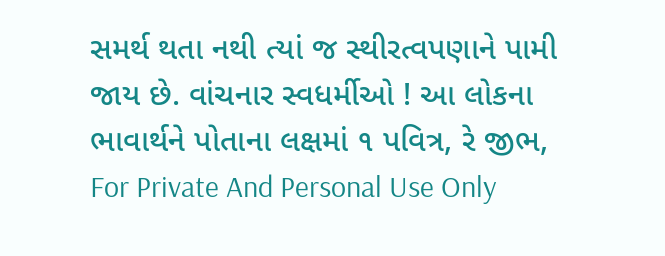સમર્થ થતા નથી ત્યાં જ સ્થીરત્વપણાને પામી જાય છે. વાંચનાર સ્વધર્મીઓ ! આ લોકના ભાવાર્થને પોતાના લક્ષમાં ૧ પવિત્ર, રે જીભ, For Private And Personal Use Only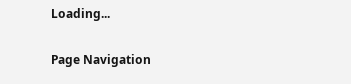Loading...

Page Navigation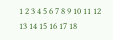1 2 3 4 5 6 7 8 9 10 11 12 13 14 15 16 17 18